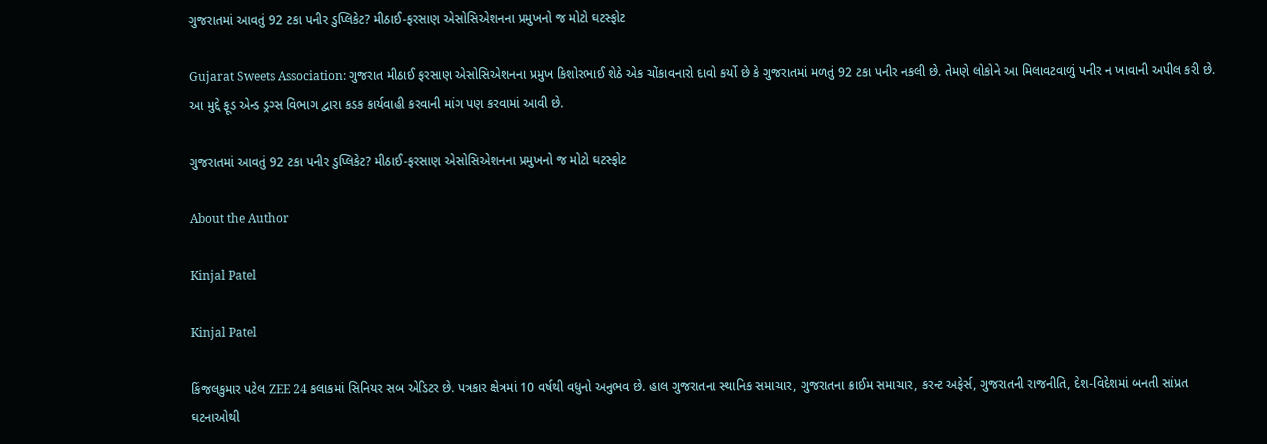ગુજરાતમાં આવતું 92 ટકા પનીર ડુપ્લિકેટ? મીઠાઈ-ફરસાણ એસોસિએશનના પ્રમુખનો જ મોટો ઘટસ્ફોટ

Gujarat Sweets Association: ગુજરાત મીઠાઈ ફરસાણ એસોસિએશનના પ્રમુખ કિશોરભાઈ શેઠે એક ચોંકાવનારો દાવો કર્યો છે કે ગુજરાતમાં મળતું 92 ટકા પનીર નકલી છે. તેમણે લોકોને આ મિલાવટવાળું પનીર ન ખાવાની અપીલ કરી છે. આ મુદ્દે ફૂડ એન્ડ ડ્રગ્સ વિભાગ દ્વારા કડક કાર્યવાહી કરવાની માંગ પણ કરવામાં આવી છે.

ગુજરાતમાં આવતું 92 ટકા પનીર ડુપ્લિકેટ? મીઠાઈ-ફરસાણ એસોસિએશનના પ્રમુખનો જ મોટો ઘટસ્ફોટ

About the Author

Kinjal Patel

Kinjal Patel

કિંજલકુમાર પટેલ ZEE 24 કલાકમાં સિનિયર સબ એડિટર છે. પત્રકાર ક્ષેત્રમાં 10 વર્ષથી વધુનો અનુભવ છે. હાલ ગુજરાતના સ્થાનિક સમાચાર, ગુજરાતના ક્રાઈમ સમાચાર, કરન્ટ અફેર્સ, ગુજરાતની રાજનીતિ, દેશ-વિદેશમાં બનતી સાંપ્રત ઘટનાઓથી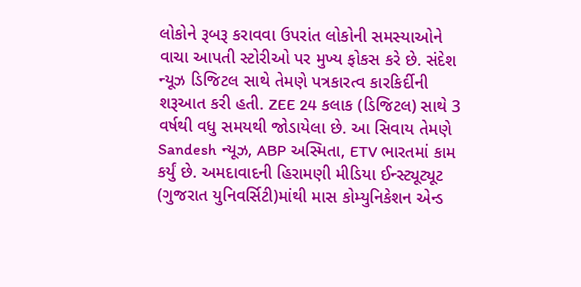લોકોને રૂબરૂ કરાવવા ઉપરાંત લોકોની સમસ્યાઓને વાચા આપતી સ્ટોરીઓ પર મુખ્ય ફોકસ કરે છે. સંદેશ ન્યૂઝ ડિજિટલ સાથે તેમણે પત્રકારત્વ કારકિર્દીની શરૂઆત કરી હતી. ZEE 24 કલાક (ડિજિટલ) સાથે 3 વર્ષથી વધુ સમયથી જોડાયેલા છે. આ સિવાય તેમણે Sandesh ન્યૂઝ, ABP અસ્મિતા, ETV ભારતમાં કામ કર્યું છે. અમદાવાદની હિરામણી મીડિયા ઈન્સ્ટ્યૂટ્યૂટ (ગુજરાત યુનિવર્સિટી)માંથી માસ કોમ્યુનિકેશન એન્ડ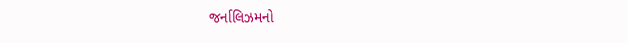જર્નાલિઝમનો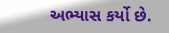અભ્યાસ કર્યો છે.